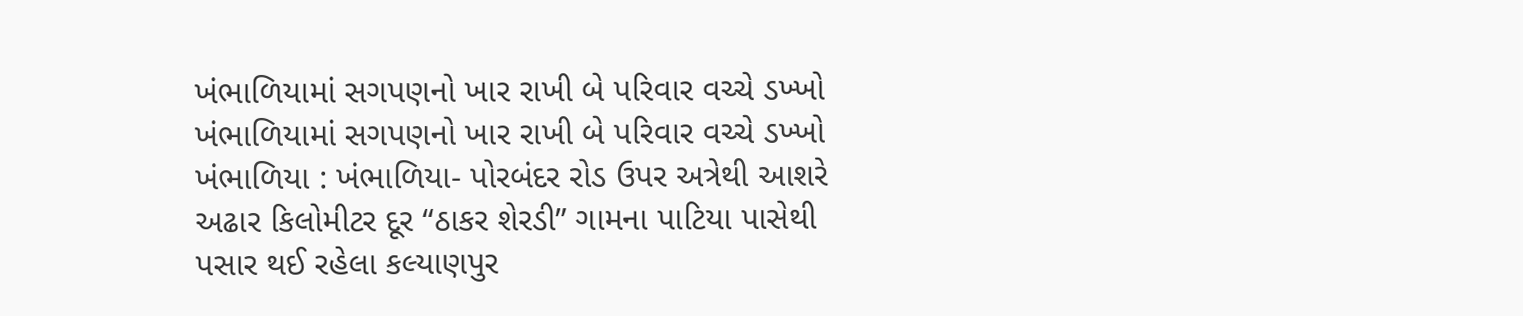ખંભાળિયામાં સગપણનો ખાર રાખી બે પરિવાર વચ્ચે ડખ્ખો
ખંભાળિયામાં સગપણનો ખાર રાખી બે પરિવાર વચ્ચે ડખ્ખો
ખંભાળિયા : ખંભાળિયા- પોરબંદર રોડ ઉપર અત્રેથી આશરે અઢાર કિલોમીટર દૂર “ઠાકર શેરડી” ગામના પાટિયા પાસેથી પસાર થઈ રહેલા કલ્યાણપુર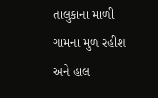તાલુકાના માળી ગામના મુળ રહીશ અને હાલ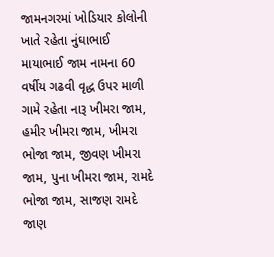જામનગરમાં ખોડિયાર કોલોની ખાતે રહેતા નુંઘાભાઈ માયાભાઈ જામ નામના 60 વર્ષીય ગઢવી વૃદ્ધ ઉપર માળી ગામે રહેતા નારૂ ખીમરા જામ, હમીર ખીમરા જામ, ખીમરા ભોજા જામ, જીવણ ખીમરા જામ, પુના ખીમરા જામ, રામદે ભોજા જામ, સાજણ રામદે જાણ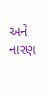અને નારણ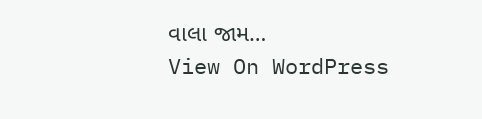વાલા જામ…
View On WordPress